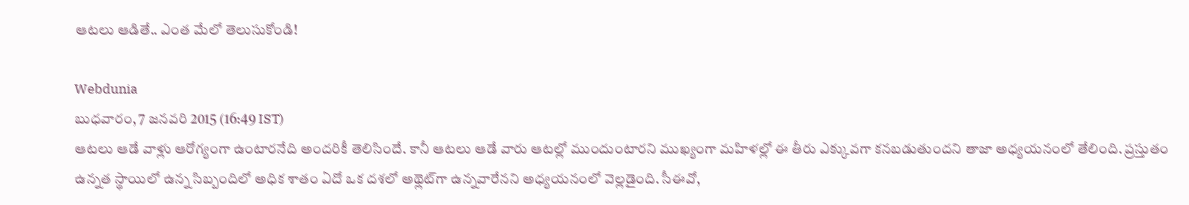ఆటలు ఆడితే.. ఎంత మేలో తెలుసుకోండి!

Webdunia
బుధవారం, 7 జనవరి 2015 (16:49 IST)
ఆటలు ఆడే వాళ్లు ఆరోగ్యంగా ఉంటారనేది అందరికీ తెలిసిందే. కానీ ఆటలు ఆడే వారు ఆటల్లో ముందుంటారని ముఖ్యంగా మహిళల్లో ఈ తీరు ఎక్కువగా కనబడుతుందని తాజా అధ్యయనంలో తేలింది. ప్రస్తుతం ఉన్నత స్థాయిలో ఉన్న సిబ్బందిలో అధిక శాతం ఏదో ఒక దశలో అథ్లెట్‌గా ఉన్నవారేనని అధ్యయనంలో వెల్లడైంది. సీఈవో,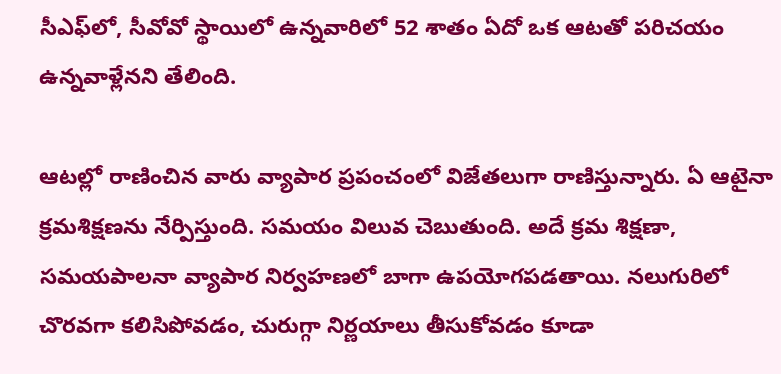సీఎఫ్‌లో, సీవోవో స్థాయిలో ఉన్నవారిలో 52 శాతం ఏదో ఒక ఆటతో పరిచయం ఉన్నవాళ్లేనని తేలింది.

ఆటల్లో రాణించిన వారు వ్యాపార ప్రపంచంలో విజేతలుగా రాణిస్తున్నారు. ఏ ఆటైనా క్రమశిక్షణను నేర్పిస్తుంది. సమయం విలువ చెబుతుంది. అదే క్రమ శిక్షణా, సమయపాలనా వ్యాపార నిర్వహణలో బాగా ఉపయోగపడతాయి. నలుగురిలో చొరవగా కలిసిపోవడం, చురుగ్గా నిర్ణయాలు తీసుకోవడం కూడా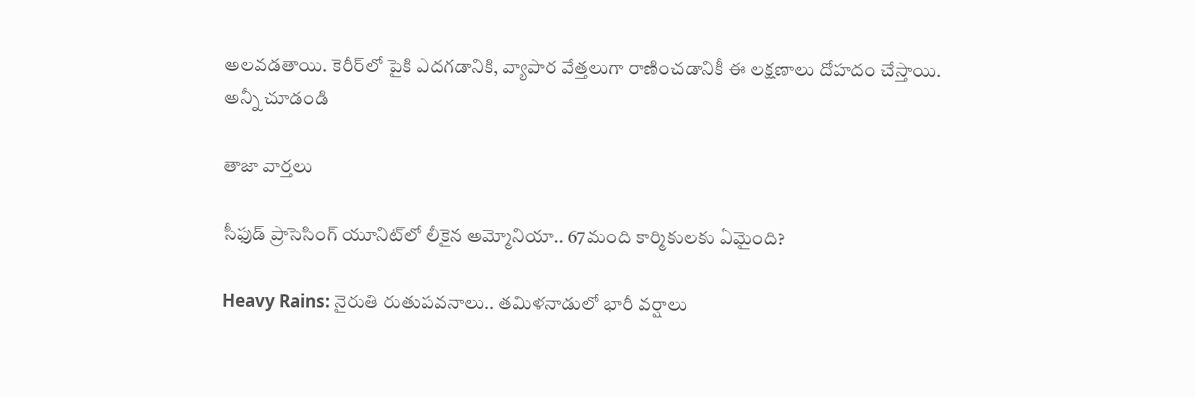అలవడతాయి. కెరీర్‌లో పైకి ఎదగడానికి, వ్యాపార వేత్తలుగా రాణించడానికీ ఈ లక్షణాలు దోహదం చేస్తాయి.
అన్నీ చూడండి

తాజా వార్తలు

సీఫుడ్ ప్రాసెసింగ్ యూనిట్‌లో లీకైన అమ్మోనియా.. 67మంది కార్మికులకు ఏమైంది?

Heavy Rains: నైరుతి రుతుపవనాలు.. తమిళనాడులో భారీ వర్షాలు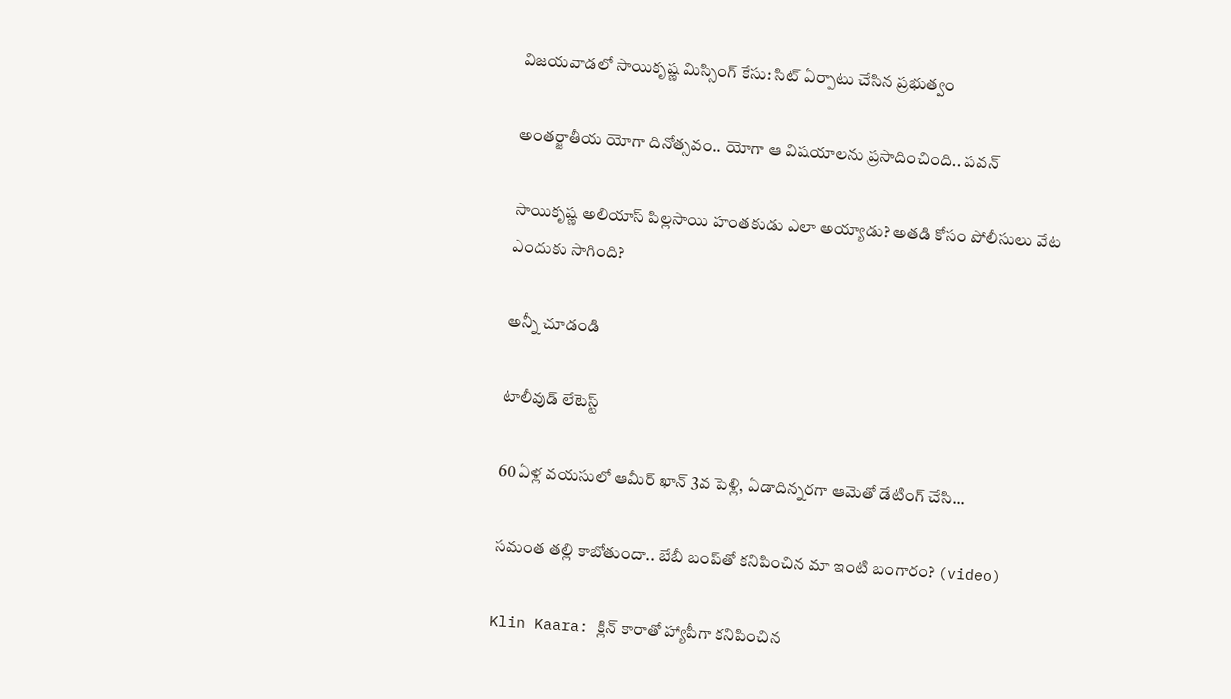విజయవాడలో సాయికృష్ణ మిస్సింగ్ కేసు: సిట్ ఏర్పాటు చేసిన ప్రభుత్వం

అంతర్జాతీయ యోగా దినోత్సవం.. యోగా ఆ విషయాలను ప్రసాదించింది.. పవన్

సాయికృష్ణ అలియాస్ పిల్లసాయి హంతకుడు ఎలా అయ్యాడు? అతడి కోసం పోలీసులు వేట ఎందుకు సాగింది?

అన్నీ చూడండి

టాలీవుడ్ లేటెస్ట్

60 ఏళ్ల వయసులో ఆమీర్ ఖాన్ 3వ పెళ్లి, ఏడాదిన్నరగా ఆమెతో డేటింగ్ చేసి...

సమంత తల్లి కాబోతుందా.. బేబీ బంప్‌తో కనిపించిన మా ఇంటి బంగారం? (video)

Klin Kaara: క్లిన్ కారాతో హ్యాపీగా కనిపించిన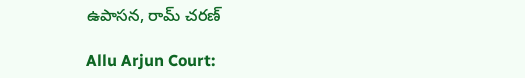ఉపాసన, రామ్ చరణ్

Allu Arjun Court: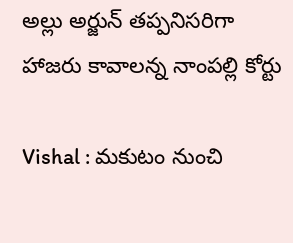అల్లు అర్జున్ తప్పనిసరిగా హాజరు కావాలన్న నాంపల్లి కోర్టు

Vishal : మకుటం నుంచి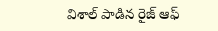విశాల్ పాడిన రైజ్ ఆఫ్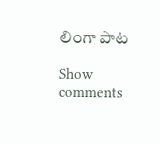లింగా పాట

Show comments